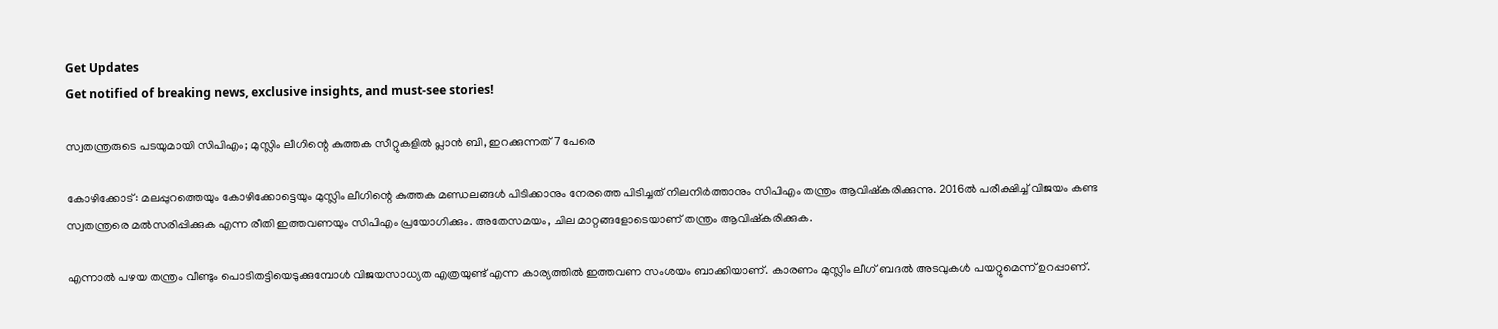Get Updates
Get notified of breaking news, exclusive insights, and must-see stories!

സ്വതന്ത്രരുടെ പടയുമായി സിപിഎം; മുസ്ലിം ലീഗിന്റെ കുത്തക സീറ്റുകളില്‍ പ്ലാന്‍ ബി, ഇറക്കുന്നത് 7 പേരെ

കോഴിക്കോട്: മലപ്പുറത്തെയും കോഴിക്കോട്ടെയും മുസ്ലിം ലീഗിന്റെ കുത്തക മണ്ഡലങ്ങള്‍ പിടിക്കാനും നേരത്തെ പിടിച്ചത് നിലനിര്‍ത്താനും സിപിഎം തന്ത്രം ആവിഷ്‌കരിക്കുന്നു. 2016ല്‍ പരീക്ഷിച്ച് വിജയം കണ്ട സ്വതന്ത്രരെ മല്‍സരിപ്പിക്കുക എന്ന രീതി ഇത്തവണയും സിപിഎം പ്രയോഗിക്കും. അതേസമയം, ചില മാറ്റങ്ങളോടെയാണ് തന്ത്രം ആവിഷ്‌കരിക്കുക.

എന്നാല്‍ പഴയ തന്ത്രം വീണ്ടും പൊടിതട്ടിയെടുക്കുമ്പോള്‍ വിജയസാധ്യത എത്രയുണ്ട് എന്ന കാര്യത്തില്‍ ഇത്തവണ സംശയം ബാക്കിയാണ്. കാരണം മുസ്ലിം ലീഗ് ബദല്‍ അടവുകള്‍ പയറ്റുമെന്ന് ഉറപ്പാണ്.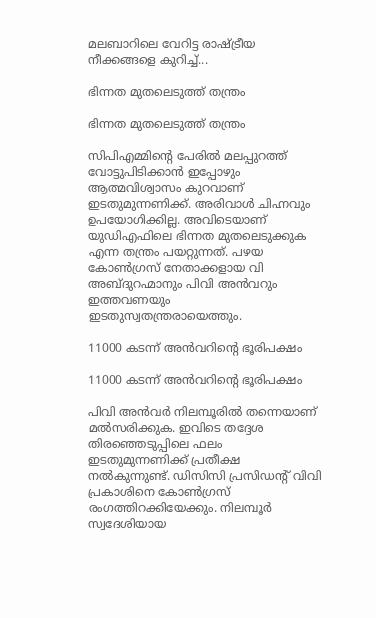മലബാറിലെ വേറിട്ട രാഷ്ട്രീയ നീക്കങ്ങളെ കുറിച്ച്...

ഭിന്നത മുതലെടുത്ത് തന്ത്രം

ഭിന്നത മുതലെടുത്ത് തന്ത്രം

സിപിഎമ്മിന്റെ പേരില്‍ മലപ്പുറത്ത് വോട്ടുപിടിക്കാന്‍ ഇപ്പോഴും ആത്മവിശ്വാസം കുറവാണ് ഇടതുമുന്നണിക്ക്. അരിവാള്‍ ചിഹ്നവും ഉപയോഗിക്കില്ല. അവിടെയാണ് യുഡിഎഫിലെ ഭിന്നത മുതലെടുക്കുക എന്ന തന്ത്രം പയറ്റുന്നത്. പഴയ കോണ്‍ഗ്രസ് നേതാക്കളായ വി അബ്ദുറഹ്മാനും പിവി അന്‍വറും ഇത്തവണയും ഇടതുസ്വതന്ത്രരായെത്തും.

11000 കടന്ന് അന്‍വറിന്റെ ഭൂരിപക്ഷം

11000 കടന്ന് അന്‍വറിന്റെ ഭൂരിപക്ഷം

പിവി അന്‍വര്‍ നിലമ്പൂരില്‍ തന്നെയാണ് മല്‍സരിക്കുക. ഇവിടെ തദ്ദേശ തിരഞ്ഞെടുപ്പിലെ ഫലം ഇടതുമുന്നണിക്ക് പ്രതീക്ഷ നല്‍കുന്നുണ്ട്. ഡിസിസി പ്രസിഡന്റ് വിവി പ്രകാശിനെ കോണ്‍ഗ്രസ് രംഗത്തിറക്കിയേക്കും. നിലമ്പൂര്‍ സ്വദേശിയായ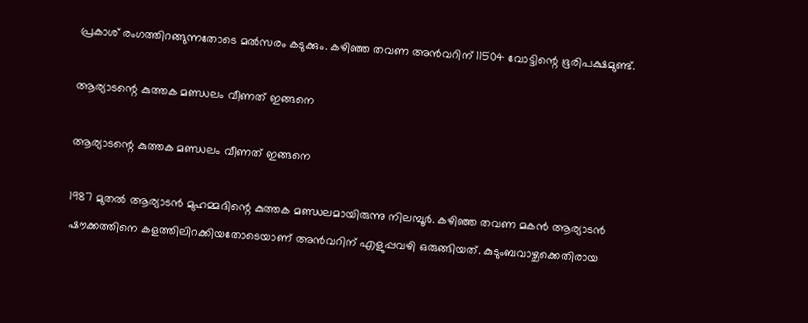പ്രകാശ് രംഗത്തിറങ്ങുന്നതോടെ മല്‍സരം കടുക്കും. കഴിഞ്ഞ തവണ അന്‍വറിന് 11504 വോട്ടിന്റെ ഭൂരിപക്ഷമുണ്ട്.

ആര്യാടന്റെ കുത്തക മണ്ഡലം വീണത് ഇങ്ങനെ

ആര്യാടന്റെ കുത്തക മണ്ഡലം വീണത് ഇങ്ങനെ

1987 മുതല്‍ ആര്യാടന്‍ മുഹമ്മദിന്റെ കുത്തക മണ്ഡലമായിരുന്നു നിലമ്പൂര്‍. കഴിഞ്ഞ തവണ മകന്‍ ആര്യാടന്‍ ഷൗക്കത്തിനെ കളത്തിലിറക്കിയതോടെയാണ് അന്‍വറിന് എളുപ്പവഴി ഒരുങ്ങിയത്. കുടുംബവാഴ്ചക്കെതിരായ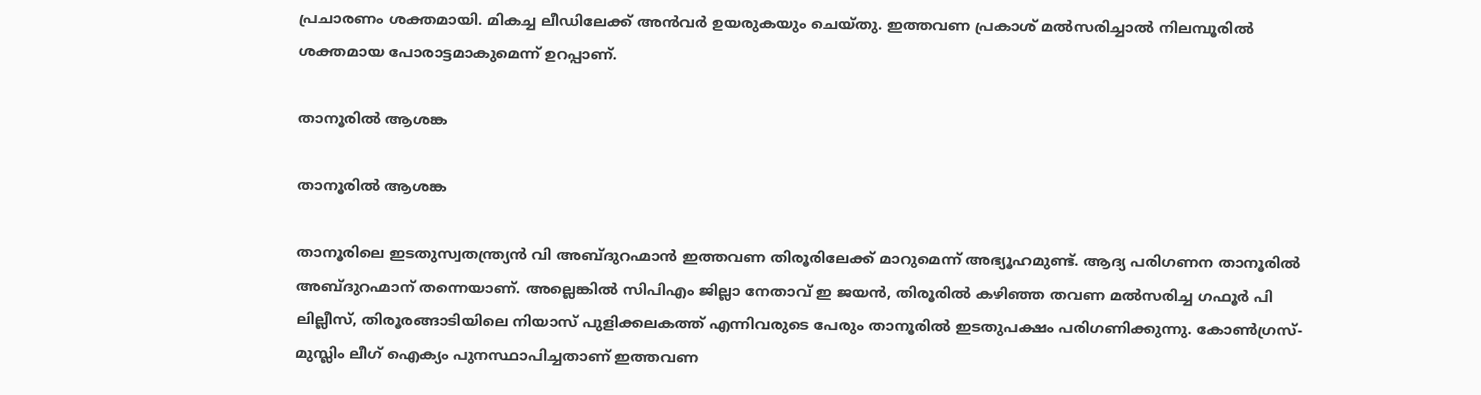പ്രചാരണം ശക്തമായി. മികച്ച ലീഡിലേക്ക് അന്‍വര്‍ ഉയരുകയും ചെയ്തു. ഇത്തവണ പ്രകാശ് മല്‍സരിച്ചാല്‍ നിലമ്പൂരില്‍ ശക്തമായ പോരാട്ടമാകുമെന്ന് ഉറപ്പാണ്.

താനൂരില്‍ ആശങ്ക

താനൂരില്‍ ആശങ്ക

താനൂരിലെ ഇടതുസ്വതന്ത്ര്യന്‍ വി അബ്ദുറഹ്മാന്‍ ഇത്തവണ തിരൂരിലേക്ക് മാറുമെന്ന് അഭ്യൂഹമുണ്ട്. ആദ്യ പരിഗണന താനൂരില്‍ അബ്ദുറഹ്മാന് തന്നെയാണ്. അല്ലെങ്കില്‍ സിപിഎം ജില്ലാ നേതാവ് ഇ ജയന്‍, തിരൂരില്‍ കഴിഞ്ഞ തവണ മല്‍സരിച്ച ഗഫൂര്‍ പി ലില്ലീസ്, തിരൂരങ്ങാടിയിലെ നിയാസ് പുളിക്കലകത്ത് എന്നിവരുടെ പേരും താനൂരില്‍ ഇടതുപക്ഷം പരിഗണിക്കുന്നു. കോണ്‍ഗ്രസ്-മുസ്ലിം ലീഗ് ഐക്യം പുനസ്ഥാപിച്ചതാണ് ഇത്തവണ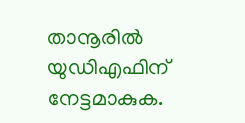താനൂരില്‍ യുഡിഎഫിന് നേട്ടമാകുക.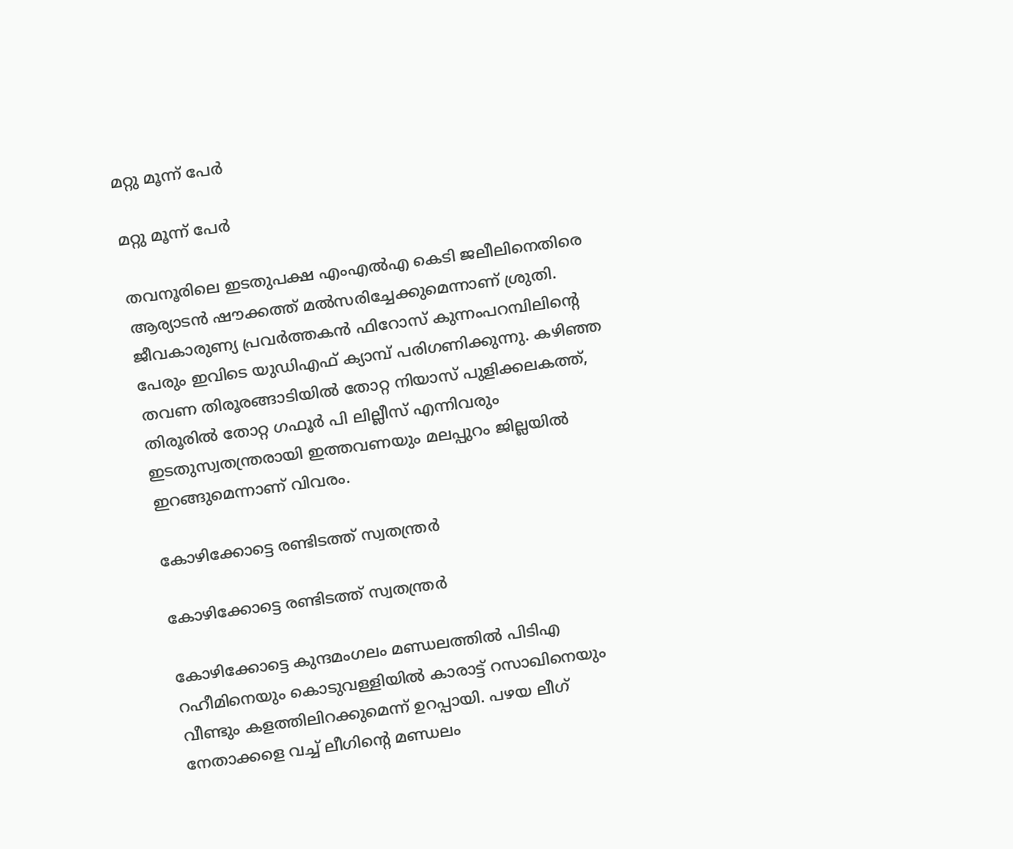മറ്റു മൂന്ന് പേര്‍

മറ്റു മൂന്ന് പേര്‍

തവനൂരിലെ ഇടതുപക്ഷ എംഎല്‍എ കെടി ജലീലിനെതിരെ ആര്യാടന്‍ ഷൗക്കത്ത് മല്‍സരിച്ചേക്കുമെന്നാണ് ശ്രുതി. ജീവകാരുണ്യ പ്രവര്‍ത്തകന്‍ ഫിറോസ് കുന്നംപറമ്പിലിന്റെ പേരും ഇവിടെ യുഡിഎഫ് ക്യാമ്പ് പരിഗണിക്കുന്നു. കഴിഞ്ഞ തവണ തിരൂരങ്ങാടിയില്‍ തോറ്റ നിയാസ് പുളിക്കലകത്ത്, തിരൂരില്‍ തോറ്റ ഗഫൂര്‍ പി ലില്ലീസ് എന്നിവരും ഇടതുസ്വതന്ത്രരായി ഇത്തവണയും മലപ്പുറം ജില്ലയില്‍ ഇറങ്ങുമെന്നാണ് വിവരം.

കോഴിക്കോട്ടെ രണ്ടിടത്ത് സ്വതന്ത്രര്‍

കോഴിക്കോട്ടെ രണ്ടിടത്ത് സ്വതന്ത്രര്‍

കോഴിക്കോട്ടെ കുന്ദമംഗലം മണ്ഡലത്തില്‍ പിടിഎ റഹീമിനെയും കൊടുവള്ളിയില്‍ കാരാട്ട് റസാഖിനെയും വീണ്ടും കളത്തിലിറക്കുമെന്ന് ഉറപ്പായി. പഴയ ലീഗ് നേതാക്കളെ വച്ച് ലീഗിന്റെ മണ്ഡലം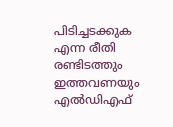പിടിച്ചടക്കുക എന്ന രീതി രണ്ടിടത്തും ഇത്തവണയും എല്‍ഡിഎഫ്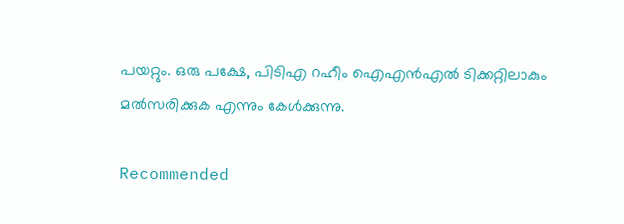പയറ്റും. ഒരു പക്ഷേ, പിടിഎ റഹീം ഐഎന്‍എല്‍ ടിക്കറ്റിലാകും മല്‍സരിക്കുക എന്നും കേള്‍ക്കുന്നു.

Recommended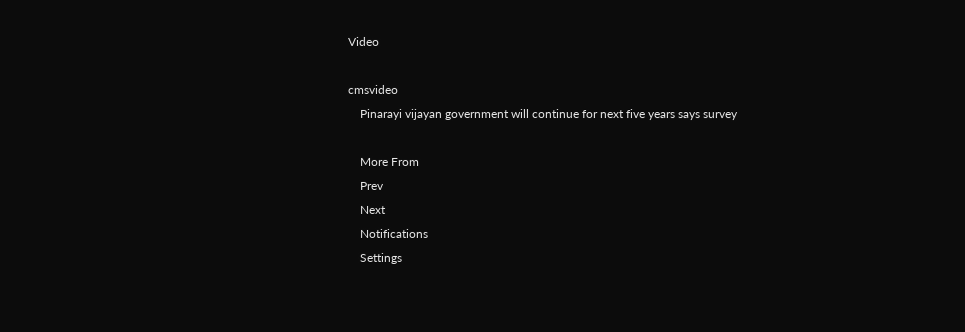Video

cmsvideo
    Pinarayi vijayan government will continue for next five years says survey

    More From
    Prev
    Next
    Notifications
    Settings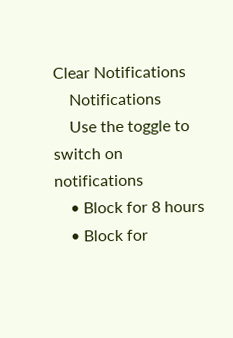Clear Notifications
    Notifications
    Use the toggle to switch on notifications
    • Block for 8 hours
    • Block for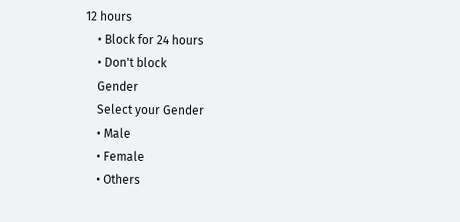12 hours
    • Block for 24 hours
    • Don't block
    Gender
    Select your Gender
    • Male
    • Female
    • Others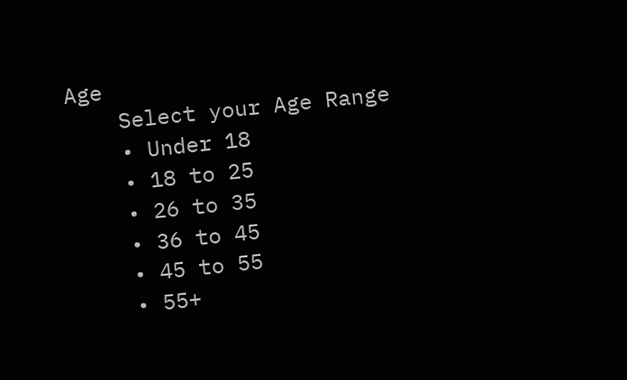Age
    Select your Age Range
    • Under 18
    • 18 to 25
    • 26 to 35
    • 36 to 45
    • 45 to 55
    • 55+